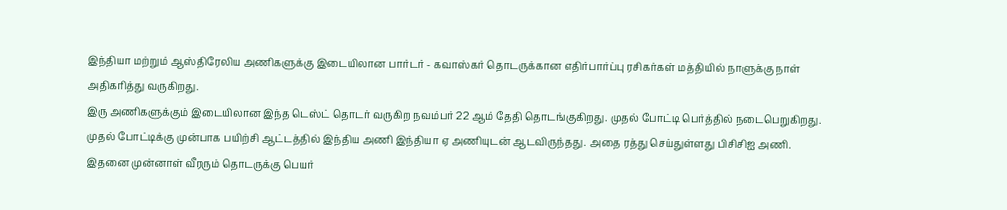இந்தியா மற்றும் ஆஸ்திரேலிய அணிகளுக்கு இடையிலான பார்டர் - கவாஸ்கர் தொடருக்கான எதிர்பார்ப்பு ரசிகர்கள் மத்தியில் நாளுக்கு நாள் அதிகரித்து வருகிறது.
இரு அணிகளுக்கும் இடையிலான இந்த டெஸ்ட் தொடர் வருகிற நவம்பர் 22 ஆம் தேதி தொடங்குகிறது. முதல் போட்டி பெர்த்தில் நடைபெறுகிறது.
முதல் போட்டிக்கு முன்பாக பயிற்சி ஆட்டத்தில் இந்திய அணி இந்தியா ஏ அணியுடன் ஆடவிருந்தது. அதை ரத்து செய்துள்ளது பிசிசிஐ அணி.
இதனை முன்னாள் வீரரும் தொடருக்கு பெயர்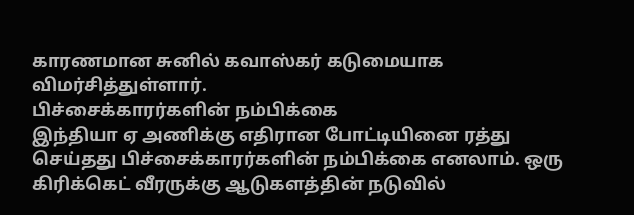காரணமான சுனில் கவாஸ்கர் கடுமையாக விமர்சித்துள்ளார்.
பிச்சைக்காரர்களின் நம்பிக்கை
இந்தியா ஏ அணிக்கு எதிரான போட்டியினை ரத்து செய்தது பிச்சைக்காரர்களின் நம்பிக்கை எனலாம். ஒரு கிரிக்கெட் வீரருக்கு ஆடுகளத்தின் நடுவில்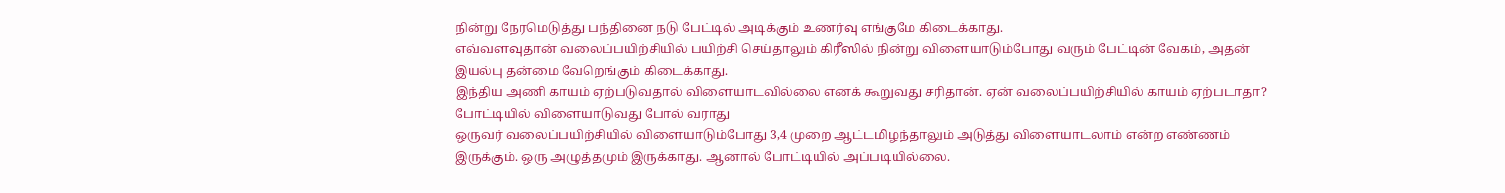நின்று நேரமெடுத்து பந்தினை நடு பேட்டில் அடிக்கும் உணர்வு எங்குமே கிடைக்காது.
எவ்வளவுதான் வலைப்பயிற்சியில் பயிற்சி செய்தாலும் கிரீஸில் நின்று விளையாடும்போது வரும் பேட்டின் வேகம், அதன் இயல்பு தன்மை வேறெங்கும் கிடைக்காது.
இந்திய அணி காயம் ஏற்படுவதால் விளையாடவில்லை எனக் கூறுவது சரிதான். ஏன் வலைப்பயிற்சியில் காயம் ஏற்படாதா?
போட்டியில் விளையாடுவது போல் வராது
ஒருவர் வலைப்பயிற்சியில் விளையாடும்போது 3,4 முறை ஆட்டமிழந்தாலும் அடுத்து விளையாடலாம் என்ற எண்ணம் இருக்கும். ஒரு அழுத்தமும் இருக்காது. ஆனால் போட்டியில் அப்படியில்லை.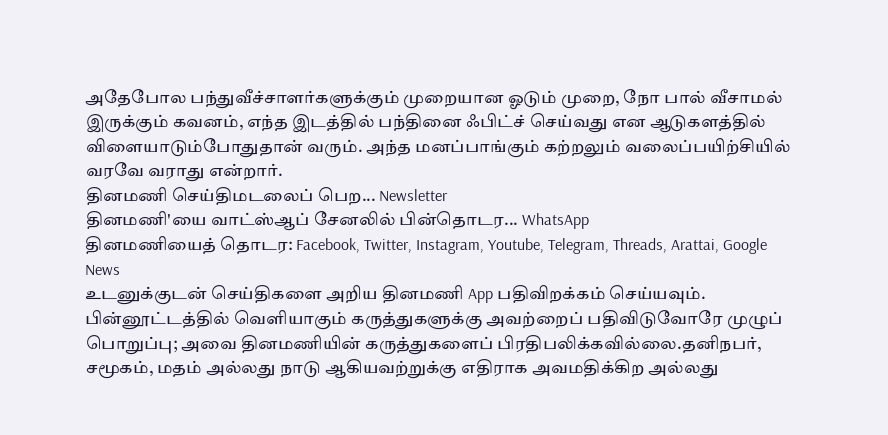அதேபோல பந்துவீச்சாளர்களுக்கும் முறையான ஓடும் முறை, நோ பால் வீசாமல் இருக்கும் கவனம், எந்த இடத்தில் பந்தினை ஃபிட்ச் செய்வது என ஆடுகளத்தில் விளையாடும்போதுதான் வரும். அந்த மனப்பாங்கும் கற்றலும் வலைப்பயிற்சியில் வரவே வராது என்றார்.
தினமணி செய்திமடலைப் பெற... Newsletter
தினமணி'யை வாட்ஸ்ஆப் சேனலில் பின்தொடர... WhatsApp
தினமணியைத் தொடர: Facebook, Twitter, Instagram, Youtube, Telegram, Threads, Arattai, Google News
உடனுக்குடன் செய்திகளை அறிய தினமணி App பதிவிறக்கம் செய்யவும்.
பின்னூட்டத்தில் வெளியாகும் கருத்துகளுக்கு அவற்றைப் பதிவிடுவோரே முழுப் பொறுப்பு; அவை தினமணியின் கருத்துகளைப் பிரதிபலிக்கவில்லை.தனிநபர், சமூகம், மதம் அல்லது நாடு ஆகியவற்றுக்கு எதிராக அவமதிக்கிற அல்லது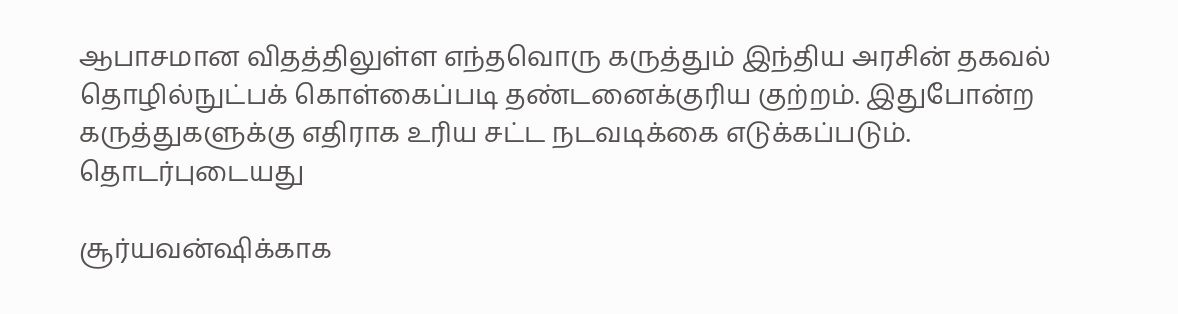ஆபாசமான விதத்திலுள்ள எந்தவொரு கருத்தும் இந்திய அரசின் தகவல் தொழில்நுட்பக் கொள்கைப்படி தண்டனைக்குரிய குற்றம். இதுபோன்ற கருத்துகளுக்கு எதிராக உரிய சட்ட நடவடிக்கை எடுக்கப்படும்.
தொடர்புடையது

சூர்யவன்ஷிக்காக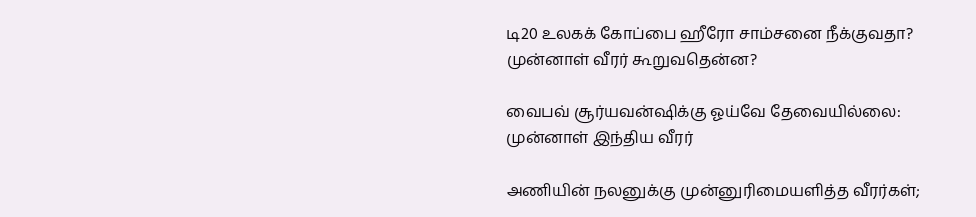டி20 உலகக் கோப்பை ஹீரோ சாம்சனை நீக்குவதா? முன்னாள் வீரர் கூறுவதென்ன?

வைபவ் சூர்யவன்ஷிக்கு ஓய்வே தேவையில்லை: முன்னாள் இந்திய வீரர்

அணியின் நலனுக்கு முன்னுரிமையளித்த வீரர்கள்;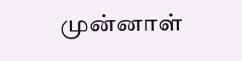முன்னாள்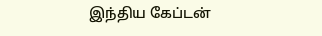இந்திய கேப்டன்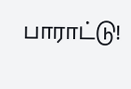பாராட்டு!